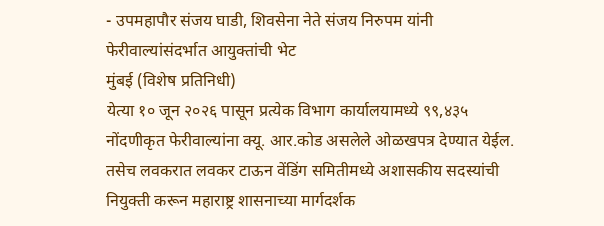- उपमहापौर संजय घाडी, शिवसेना नेते संजय निरुपम यांनी फेरीवाल्यांसंदर्भात आयुक्तांची भेट
मुंबई (विशेष प्रतिनिधी)
येत्या १० जून २०२६ पासून प्रत्येक विभाग कार्यालयामध्ये ९९,४३५ नोंदणीकृत फेरीवाल्यांना क्यू. आर.कोड असलेले ओळखपत्र देण्यात येईल. तसेच लवकरात लवकर टाऊन वेंडिंग समितीमध्ये अशासकीय सदस्यांची नियुक्ती करून महाराष्ट्र शासनाच्या मार्गदर्शक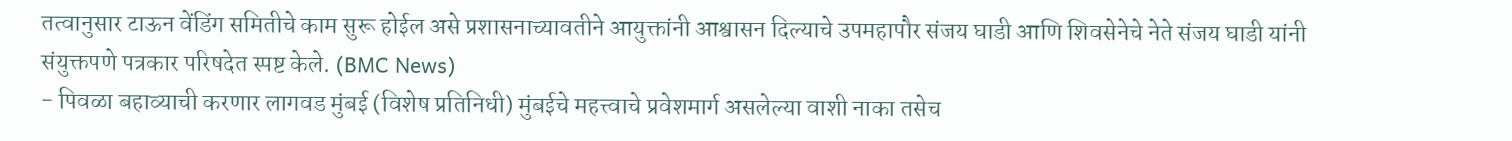तत्वानुसार टाऊन वेंडिंग समितीचे काम सुरू होईल असे प्रशासनाच्यावतीने आयुक्तांनी आश्वासन दिल्याचे उपमहापौर संजय घाडी आणि शिवसेनेचे नेते संजय घाडी यांनी संयुक्तपणे पत्रकार परिषदेत स्पष्ट केले. (BMC News)
- पिवळा बहाव्याची करणार लागवड मुंबई (विशेष प्रतिनिधी) मुंबईचे महत्त्वाचे प्रवेशमार्ग असलेल्या वाशी नाका तसेच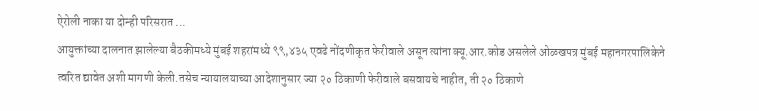ऐरोली नाका या दोन्ही परिसरात ...
आयुक्तांच्या दालनात झालेल्या बैठकीमध्ये मुंबई शहरांमध्ये ९९,४३५ एवढे नोंदणीकृत फेरीवाले असून त्यांना क्यू.आर.कोड असलेले ओळखपत्र मुंबई महानगरपालिकेने त्वरित द्यावेत अशी मागणी केली.तसेच न्यायालयाच्या आदेशानुसार ज्या २० ठिकाणी फेरीवाले बसवायचे नाहीत, ती २० ठिकाणे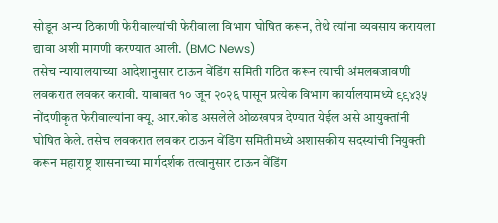सोडून अन्य ठिकाणी फेरीवाल्यांची फेरीवाला विभाग घोषित करून, तेथे त्यांना व्यवसाय करायला द्यावा अशी मागणी करण्यात आली. (BMC News)
तसेच न्यायालयाच्या आदेशानुसार टाऊन वेंडिंग समिती गठित करून त्याची अंमलबजावणी लवकरात लवकर करावी. याबाबत १० जून २०२६ पासून प्रत्येक विभाग कार्यालयामध्ये ९९४३५ नोंदणीकृत फेरीवाल्यांना क्यू. आर.कोड असलेले ओळखपत्र देण्यात येईल असे आयुक्तांनी घोषित केले. तसेच लवकरात लवकर टाऊन वेंडिंग समितीमध्ये अशासकीय सदस्यांची नियुक्ती करून महाराष्ट्र शासनाच्या मार्गदर्शक तत्वानुसार टाऊन वेंडिंग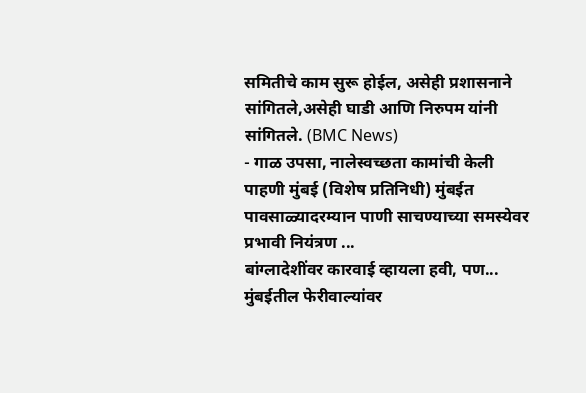समितीचे काम सुरू होईल, असेही प्रशासनाने सांगितले,असेही घाडी आणि निरुपम यांनी सांगितले. (BMC News)
- गाळ उपसा, नालेस्वच्छता कामांची केली पाहणी मुंबई (विशेष प्रतिनिधी) मुंबईत पावसाळ्यादरम्यान पाणी साचण्याच्या समस्येवर प्रभावी नियंत्रण ...
बांग्लादेशींवर कारवाई व्हायला हवी, पण...
मुंबईतील फेरीवाल्यांवर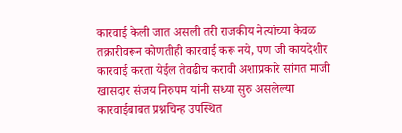कारवाई केली जात असली तरी राजकीय नेत्यांच्या केवळ तक्रारीवरून कोणतीही कारवाई करू नये, पण जी कायदेशीर कारवाई करता येईल तेवढीच करावी अशाप्रकारे सांगत माजी खासदार संजय निरुपम यांनी सध्या सुरु असलेल्या कारवाईबाबत प्रश्नचिन्ह उपस्थित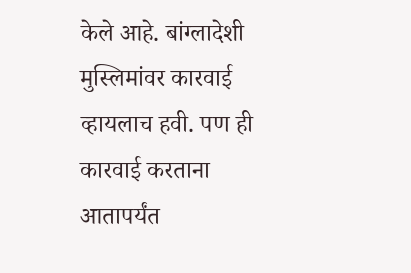केले आहे. बांग्लादेशी मुस्लिमांवर कारवाई व्हायलाच हवी. पण ही कारवाई करताना आतापर्यंत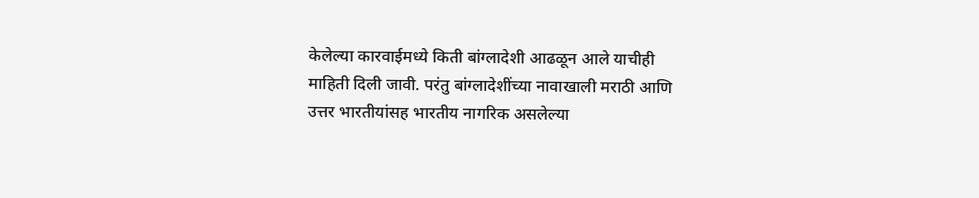केलेल्या कारवाईमध्ये किती बांग्लादेशी आढळून आले याचीही माहिती दिली जावी. परंतु बांग्लादेशींच्या नावाखाली मराठी आणि उत्तर भारतीयांसह भारतीय नागरिक असलेल्या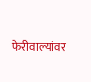फेरीवाल्यांवर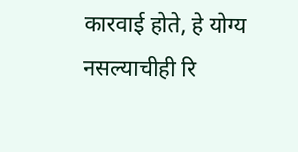कारवाई होते, हे योग्य नसल्याचीही रि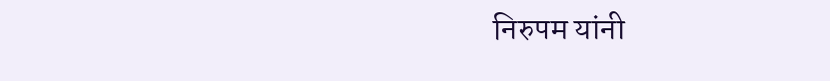निरुपम यांनी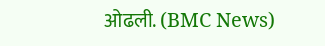ओढली. (BMC News)